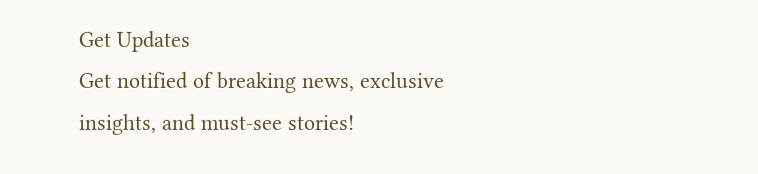Get Updates
Get notified of breaking news, exclusive insights, and must-see stories!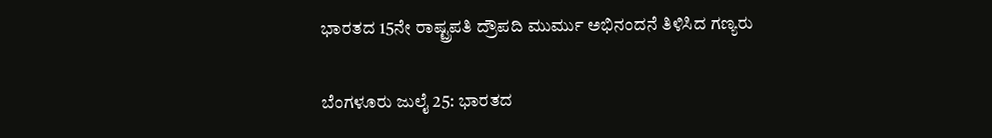ಭಾರತದ 15ನೇ ರಾಷ್ಟ್ರಪತಿ ದ್ರೌಪದಿ ಮುರ್ಮು ಅಭಿನಂದನೆ ತಿಳಿಸಿದ ಗಣ್ಯರು

ಬೆಂಗಳೂರು ಜುಲೈ 25: ಭಾರತದ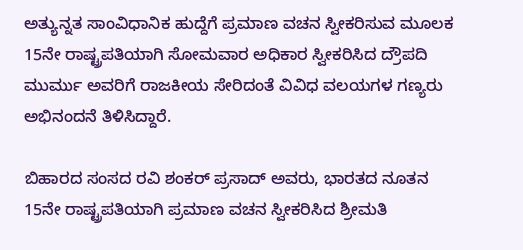ಅತ್ಯುನ್ನತ ಸಾಂವಿಧಾನಿಕ ಹುದ್ದೆಗೆ ಪ್ರಮಾಣ ವಚನ ಸ್ವೀಕರಿಸುವ ಮೂಲಕ 15ನೇ ರಾಷ್ಟ್ರಪತಿಯಾಗಿ ಸೋಮವಾರ ಅಧಿಕಾರ ಸ್ವೀಕರಿಸಿದ ದ್ರೌಪದಿ ಮುರ್ಮು ಅವರಿಗೆ ರಾಜಕೀಯ ಸೇರಿದಂತೆ ವಿವಿಧ ವಲಯಗಳ ಗಣ್ಯರು ಅಭಿನಂದನೆ ತಿಳಿಸಿದ್ದಾರೆ.

ಬಿಹಾರದ ಸಂಸದ ರವಿ ಶಂಕರ್ ಪ್ರಸಾದ್ ಅವರು, ಭಾರತದ ನೂತನ 15ನೇ ರಾಷ್ಟ್ರಪತಿಯಾಗಿ ಪ್ರಮಾಣ ವಚನ ಸ್ವೀಕರಿಸಿದ ಶ್ರೀಮತಿ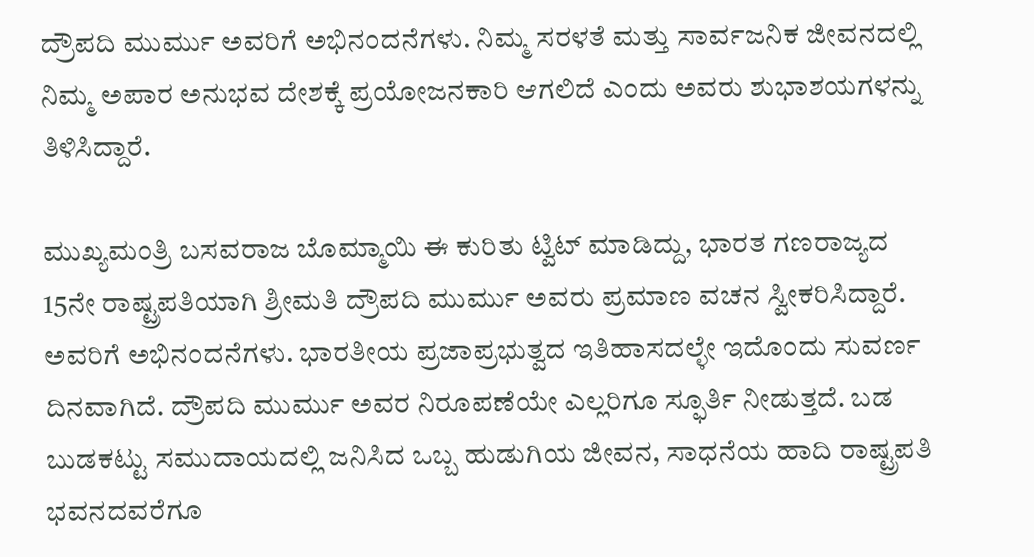ದ್ರೌಪದಿ ಮುರ್ಮು ಅವರಿಗೆ ಅಭಿನಂದನೆಗಳು. ನಿಮ್ಮ ಸರಳತೆ ಮತ್ತು ಸಾರ್ವಜನಿಕ ಜೀವನದಲ್ಲಿ ನಿಮ್ಮ ಅಪಾರ ಅನುಭವ ದೇಶಕ್ಕೆ ಪ್ರಯೋಜನಕಾರಿ ಆಗಲಿದೆ ಎಂದು ಅವರು ಶುಭಾಶಯಗಳನ್ನು ತಿಳಿಸಿದ್ದಾರೆ.

ಮುಖ್ಯಮಂತ್ರಿ ಬಸವರಾಜ ಬೊಮ್ಮಾಯಿ ಈ ಕುರಿತು ಟ್ವಿಟ್ ಮಾಡಿದ್ದು, ಭಾರತ ಗಣರಾಜ್ಯದ 15ನೇ ರಾಷ್ಟ್ರಪತಿಯಾಗಿ ಶ್ರೀಮತಿ ದ್ರೌಪದಿ ಮುರ್ಮು ಅವರು ಪ್ರಮಾಣ ವಚನ ಸ್ವೀಕರಿಸಿದ್ದಾರೆ. ಅವರಿಗೆ ಅಭಿನಂದನೆಗಳು. ಭಾರತೀಯ ಪ್ರಜಾಪ್ರಭುತ್ವದ ಇತಿಹಾಸದಲ್ಳೇ ಇದೊಂದು ಸುವರ್ಣ ದಿನವಾಗಿದೆ. ದ್ರೌಪದಿ ಮುರ್ಮು ಅವರ ನಿರೂಪಣೆಯೇ ಎಲ್ಲರಿಗೂ ಸ್ಫೂರ್ತಿ ನೀಡುತ್ತದೆ. ಬಡ ಬುಡಕಟ್ಟು ಸಮುದಾಯದಲ್ಲಿ ಜನಿಸಿದ ಒಬ್ಬ ಹುಡುಗಿಯ ಜೀವನ, ಸಾಧನೆಯ ಹಾದಿ ರಾಷ್ಟ್ರಪತಿ ಭವನದವರೆಗೂ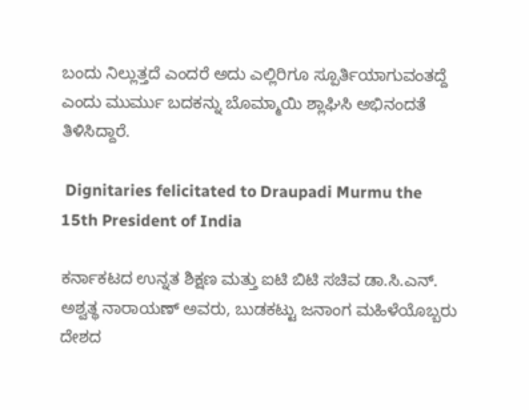ಬಂದು ನಿಲ್ಲುತ್ತದೆ ಎಂದರೆ ಅದು ಎಲ್ಲಿರಿಗೂ ಸ್ಪೂರ್ತಿಯಾಗುವಂತದ್ದೆ ಎಂದು ಮುರ್ಮು ಬದಕನ್ನು ಬೊಮ್ಮಾಯಿ ಶ್ಲಾಘಿಸಿ ಅಭಿನಂದತೆ ತಿಳಿಸಿದ್ದಾರೆ.

 Dignitaries felicitated to Draupadi Murmu the 15th President of India

ಕರ್ನಾಕಟದ ಉನ್ನತ ಶಿಕ್ಷಣ ಮತ್ತು ಐಟಿ ಬಿಟಿ ಸಚಿವ ಡಾ.ಸಿ.ಎನ್. ಅಶ್ವತ್ಥ ನಾರಾಯಣ್ ಅವರು, ಬುಡಕಟ್ಟು ಜನಾಂಗ ಮಹಿಳೆಯೊಬ್ಬರು ದೇಶದ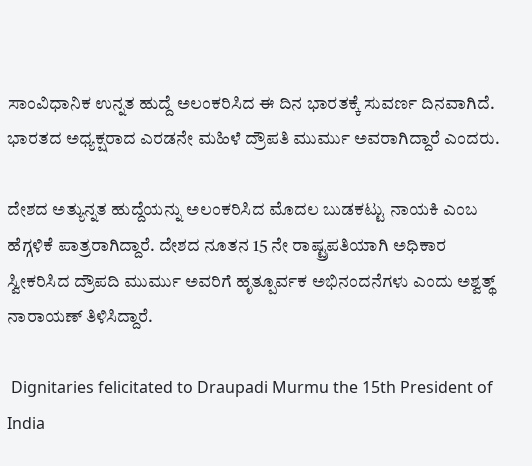ಸಾಂವಿಧಾನಿಕ ಉನ್ನತ ಹುದ್ದೆ ಅಲಂಕರಿಸಿದ ಈ ದಿನ ಭಾರತಕ್ಕೆ ಸುವರ್ಣ ದಿನವಾಗಿದೆ. ಭಾರತದ ಅಧ್ಯಕ್ಷರಾದ ಎರಡನೇ ಮಹಿಳೆ ದ್ರೌಪತಿ ಮುರ್ಮು ಅವರಾಗಿದ್ದಾರೆ ಎಂದರು.

ದೇಶದ ಅತ್ಯುನ್ನತ ಹುದ್ದೆಯನ್ನು ಅಲಂಕರಿಸಿದ ಮೊದಲ ಬುಡಕಟ್ಟು ನಾಯಕಿ ಎಂಬ ಹೆಗ್ಗಳಿಕೆ ಪಾತ್ರರಾಗಿದ್ದಾರೆ. ದೇಶದ ನೂತನ 15 ನೇ ರಾಷ್ಟ್ರಪತಿಯಾಗಿ ಅಧಿಕಾರ ಸ್ವೀಕರಿಸಿದ ದ್ರೌಪದಿ ಮುರ್ಮು ಅವರಿಗೆ ಹೃತ್ಪೂರ್ವಕ ಅಭಿನಂದನೆಗಳು ಎಂದು ಅಶ್ವತ್ಥ್ ನಾರಾಯಣ್ ತಿಳಿಸಿದ್ದಾರೆ.

 Dignitaries felicitated to Draupadi Murmu the 15th President of India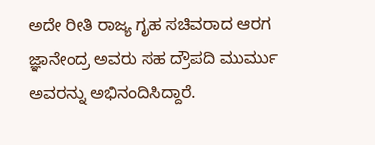ಅದೇ ರೀತಿ ರಾಜ್ಯ ಗೃಹ ಸಚಿವರಾದ ಆರಗ ಜ್ಞಾನೇಂದ್ರ ಅವರು ಸಹ ದ್ರೌಪದಿ ಮುರ್ಮು ಅವರನ್ನು ಅಭಿನಂದಿಸಿದ್ದಾರೆ.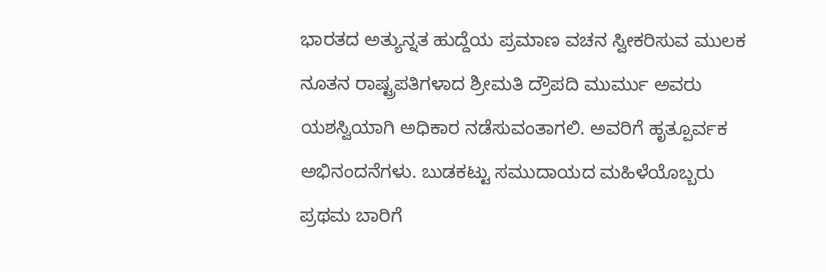ಭಾರತದ ಅತ್ಯುನ್ನತ ಹುದ್ದೆಯ ಪ್ರಮಾಣ ವಚನ ಸ್ವೀಕರಿಸುವ ಮುಲಕ ನೂತನ ರಾಷ್ಟ್ರಪತಿಗಳಾದ ಶ್ರೀಮತಿ ದ್ರೌಪದಿ ಮುರ್ಮು ಅವರು ಯಶಸ್ವಿಯಾಗಿ ಅಧಿಕಾರ ನಡೆಸುವಂತಾಗಲಿ. ಅವರಿಗೆ ಹೃತ್ಪೂರ್ವಕ ಅಭಿನಂದನೆಗಳು. ಬುಡಕಟ್ಟು ಸಮುದಾಯದ ಮಹಿಳೆಯೊಬ್ಬರು ಪ್ರಥಮ ಬಾರಿಗೆ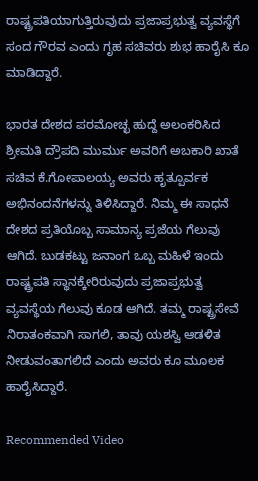ರಾಷ್ಟ್ರಪತಿಯಾಗುತ್ತಿರುವುದು ಪ್ರಜಾಪ್ರಭುತ್ವ ವ್ಯವಸ್ಥೆಗೆ ಸಂದ ಗೌರವ ಎಂದು ಗೃಹ ಸಚಿವರು ಶುಭ ಹಾರೈಸಿ ಕೂ ಮಾಡಿದ್ದಾರೆ.

ಭಾರತ ದೇಶದ ಪರಮೋಚ್ಛ ಹುದ್ದೆ ಅಲಂಕರಿಸಿದ ಶ್ರೀಮತಿ ದ್ರೌಪದಿ ಮುರ್ಮು ಅವರಿಗೆ ಅಬಕಾರಿ ಖಾತೆ ಸಚಿವ ಕೆ.ಗೋಪಾಲಯ್ಯ ಅವರು ಹೃತ್ಪೂರ್ವಕ ಅಭಿನಂದನೆಗಳನ್ನು ತಿಳಿಸಿದ್ದಾರೆ. ನಿಮ್ಮ ಈ ಸಾಧನೆ ದೇಶದ ಪ್ರತಿಯೊಬ್ಬ ಸಾಮಾನ್ಯ ಪ್ರಜೆಯ ಗೆಲುವು ಆಗಿದೆ. ಬುಡಕಟ್ಟು ಜನಾಂಗ ಒಬ್ಬ ಮಹಿಳೆ ಇಂದು ರಾಷ್ಟ್ರಪತಿ ಸ್ಥಾನಕ್ಕೇರಿರುವುದು ಪ್ರಜಾಪ್ರಭುತ್ವ ವ್ಯವಸ್ಥೆಯ ಗೆಲುವು ಕೂಡ ಆಗಿದೆ. ತಮ್ಮ ರಾಷ್ಟ್ರಸೇವೆ ನಿರಾತಂಕವಾಗಿ ಸಾಗಲಿ, ತಾವು ಯಶಸ್ವಿ ಆಡಳಿತ ನೀಡುವಂತಾಗಲಿದೆ ಎಂದು ಅವರು ಕೂ ಮೂಲಕ ಹಾರೈಸಿದ್ದಾರೆ.

Recommended Video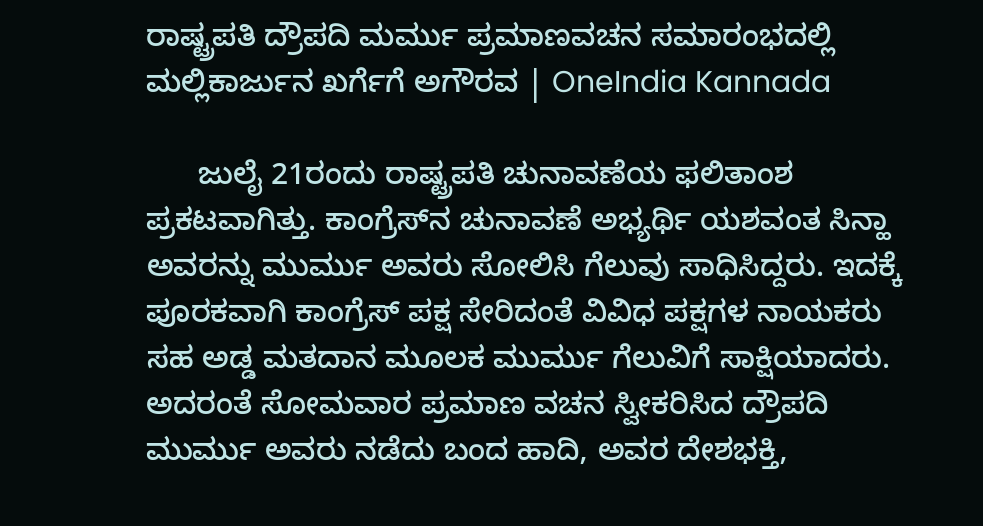ರಾಷ್ಟ್ರಪತಿ ದ್ರೌಪದಿ ಮರ್ಮು ಪ್ರಮಾಣವಚನ ಸಮಾರಂಭದಲ್ಲಿ ಮಲ್ಲಿಕಾರ್ಜುನ ಖರ್ಗೆಗೆ ಅಗೌರವ | OneIndia Kannada

      ಜುಲೈ 21ರಂದು ರಾಷ್ಟ್ರಪತಿ ಚುನಾವಣೆಯ ಫಲಿತಾಂಶ ಪ್ರಕಟವಾಗಿತ್ತು. ಕಾಂಗ್ರೆಸ್‌ನ ಚುನಾವಣೆ ಅಭ್ಯರ್ಥಿ ಯಶವಂತ ಸಿನ್ಹಾ ಅವರನ್ನು ಮುರ್ಮು ಅವರು ಸೋಲಿಸಿ ಗೆಲುವು ಸಾಧಿಸಿದ್ದರು. ಇದಕ್ಕೆ ಪೂರಕವಾಗಿ ಕಾಂಗ್ರೆಸ್ ಪಕ್ಷ ಸೇರಿದಂತೆ ವಿವಿಧ ಪಕ್ಷಗಳ ನಾಯಕರು ಸಹ ಅಡ್ಡ ಮತದಾನ ಮೂಲಕ ಮುರ್ಮು ಗೆಲುವಿಗೆ ಸಾಕ್ಷಿಯಾದರು. ಅದರಂತೆ ಸೋಮವಾರ ಪ್ರಮಾಣ ವಚನ ಸ್ವೀಕರಿಸಿದ ದ್ರೌಪದಿ ಮುರ್ಮು ಅವರು ನಡೆದು ಬಂದ ಹಾದಿ, ಅವರ ದೇಶಭಕ್ತಿ,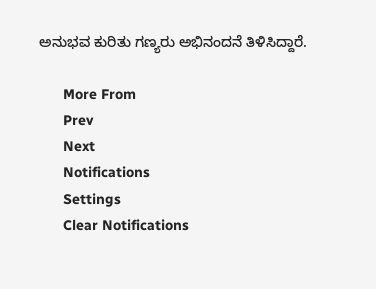ಅನುಭವ ಕುರಿತು ಗಣ್ಯರು ಅಭಿನಂದನೆ ತಿಳಿಸಿದ್ದಾರೆ.

      More From
      Prev
      Next
      Notifications
      Settings
      Clear Notifications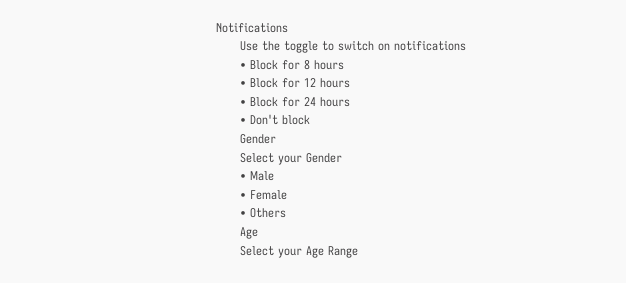Notifications
      Use the toggle to switch on notifications
      • Block for 8 hours
      • Block for 12 hours
      • Block for 24 hours
      • Don't block
      Gender
      Select your Gender
      • Male
      • Female
      • Others
      Age
      Select your Age Range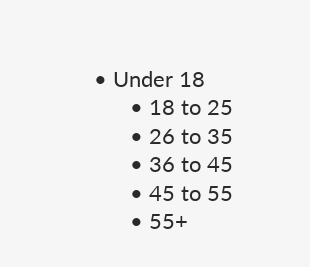• Under 18
      • 18 to 25
      • 26 to 35
      • 36 to 45
      • 45 to 55
      • 55+